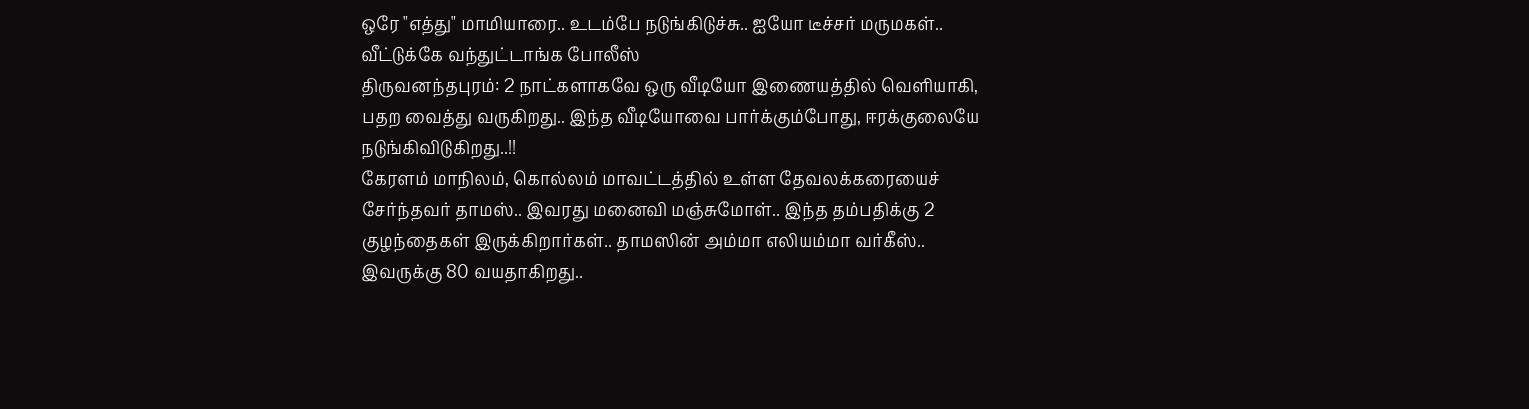ஒரே "எத்து" மாமியாரை.. உடம்பே நடுங்கிடுச்சு.. ஐயோ டீச்சர் மருமகள்.. வீட்டுக்கே வந்துட்டாங்க போலீஸ்
திருவனந்தபுரம்: 2 நாட்களாகவே ஒரு வீடியோ இணையத்தில் வெளியாகி, பதற வைத்து வருகிறது.. இந்த வீடியோவை பார்க்கும்போது, ஈரக்குலையே நடுங்கிவிடுகிறது..!!
கேரளம் மாநிலம், கொல்லம் மாவட்டத்தில் உள்ள தேவலக்கரையைச் சேர்ந்தவர் தாமஸ்.. இவரது மனைவி மஞ்சுமோள்.. இந்த தம்பதிக்கு 2 குழந்தைகள் இருக்கிறார்கள்.. தாமஸின் அம்மா எலியம்மா வர்கீஸ்.. இவருக்கு 80 வயதாகிறது..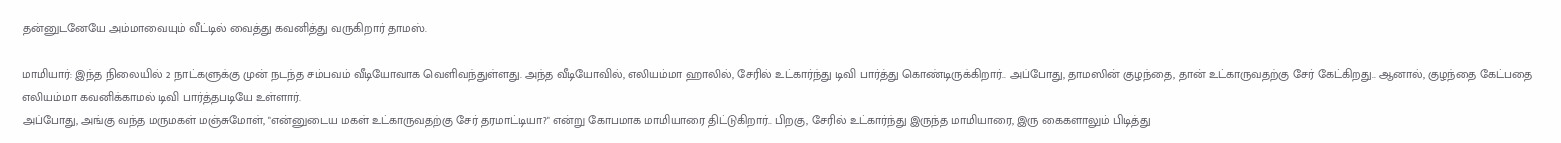தன்னுடனேயே அம்மாவையும் வீட்டில் வைத்து கவனித்து வருகிறார் தாமஸ்.

மாமியார்: இந்த நிலையில் 2 நாட்களுக்கு முன் நடந்த சம்பவம் வீடியோவாக வெளிவந்துள்ளது. அந்த வீடியோவில், எலியம்மா ஹாலில், சேரில் உட்கார்ந்து டிவி பார்த்து கொண்டிருக்கிறார்.. அப்போது, தாமஸின் குழந்தை, தான் உட்காருவதற்கு சேர் கேட்கிறது.. ஆனால், குழந்தை கேட்பதை எலியம்மா கவனிக்காமல் டிவி பார்த்தபடியே உள்ளார்.
அப்போது, அங்கு வந்த மருமகள் மஞ்சுமோள், "என்னுடைய மகள் உட்காருவதற்கு சேர் தரமாட்டியா?" என்று கோபமாக மாமியாரை திட்டுகிறார்.. பிறகு, சேரில் உட்கார்ந்து இருந்த மாமியாரை, இரு கைகளாலும் பிடித்து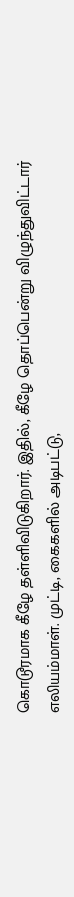கொடூரமாக கீழே தள்ளிவிடுகிறார். இதில், கீழே தொப்பென்று விழுந்துவிட்டார் எலியம்மாள். முட்டி, கைகளில் அடிபட்டு,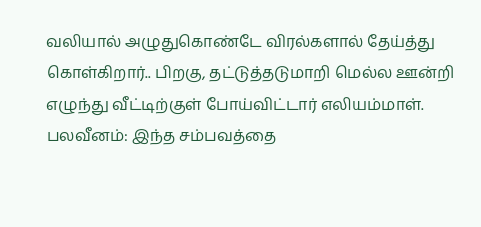வலியால் அழுதுகொண்டே விரல்களால் தேய்த்து கொள்கிறார்.. பிறகு, தட்டுத்தடுமாறி மெல்ல ஊன்றி எழுந்து வீட்டிற்குள் போய்விட்டார் எலியம்மாள்.
பலவீனம்: இந்த சம்பவத்தை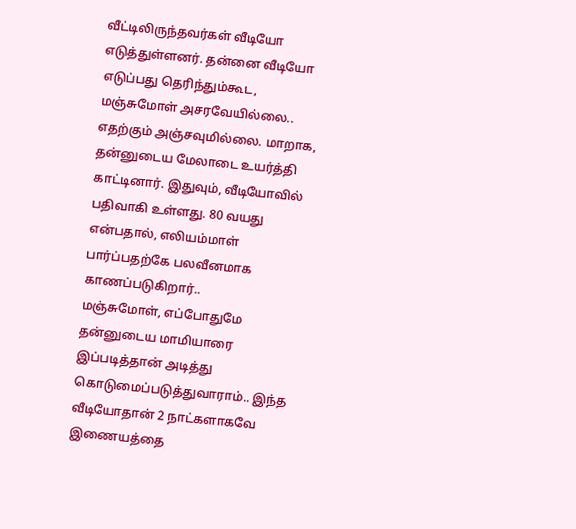வீட்டிலிருந்தவர்கள் வீடியோ எடுத்துள்ளனர். தன்னை வீடியோ எடுப்பது தெரிந்தும்கூட, மஞ்சுமோள் அசரவேயில்லை.. எதற்கும் அஞ்சவுமில்லை. மாறாக, தன்னுடைய மேலாடை உயர்த்தி காட்டினார். இதுவும், வீடியோவில் பதிவாகி உள்ளது. 80 வயது என்பதால், எலியம்மாள் பார்ப்பதற்கே பலவீனமாக காணப்படுகிறார்..
மஞ்சுமோள், எப்போதுமே தன்னுடைய மாமியாரை இப்படித்தான் அடித்து கொடுமைப்படுத்துவாராம்.. இந்த வீடியோதான் 2 நாட்களாகவே இணையத்தை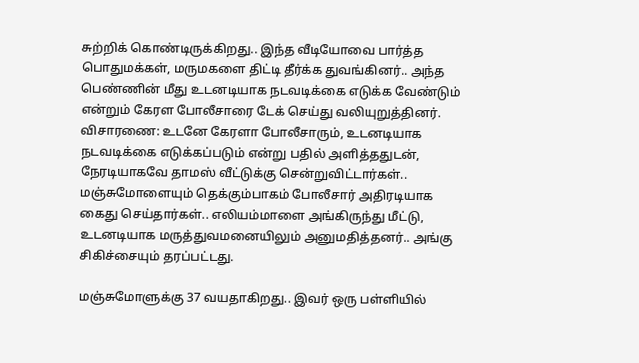சுற்றிக் கொண்டிருக்கிறது.. இந்த வீடியோவை பார்த்த பொதுமக்கள், மருமகளை திட்டி தீர்க்க துவங்கினர்.. அந்த பெண்ணின் மீது உடனடியாக நடவடிக்கை எடுக்க வேண்டும் என்றும் கேரள போலீசாரை டேக் செய்து வலியுறுத்தினர்.
விசாரணை: உடனே கேரளா போலீசாரும், உடனடியாக நடவடிக்கை எடுக்கப்படும் என்று பதில் அளித்ததுடன், நேரடியாகவே தாமஸ் வீட்டுக்கு சென்றுவிட்டார்கள்.. மஞ்சுமோளையும் தெக்கும்பாகம் போலீசார் அதிரடியாக கைது செய்தார்கள்.. எலியம்மாளை அங்கிருந்து மீட்டு, உடனடியாக மருத்துவமனையிலும் அனுமதித்தனர்.. அங்கு சிகிச்சையும் தரப்பட்டது.

மஞ்சுமோளுக்கு 37 வயதாகிறது.. இவர் ஒரு பள்ளியில்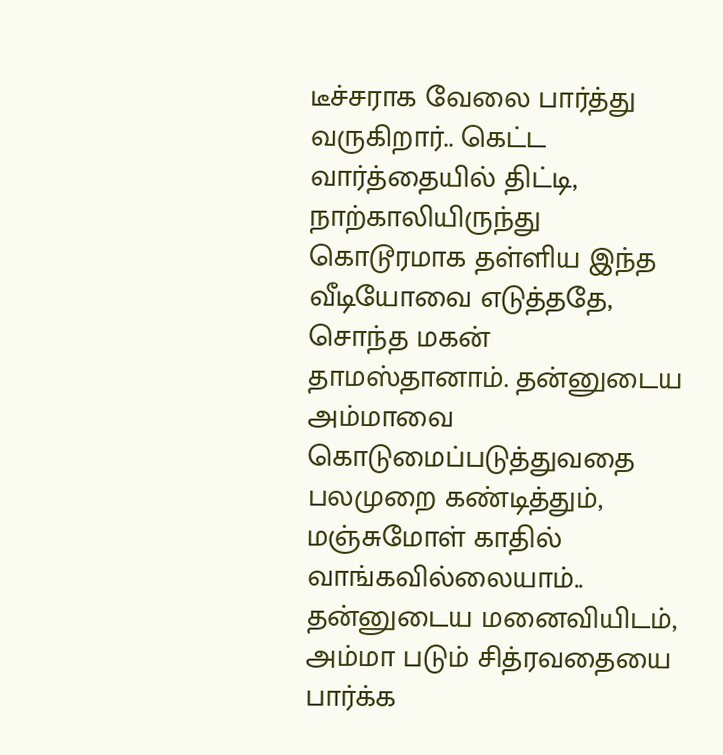டீச்சராக வேலை பார்த்து வருகிறார்.. கெட்ட வார்த்தையில் திட்டி, நாற்காலியிருந்து கொடூரமாக தள்ளிய இந்த வீடியோவை எடுத்ததே, சொந்த மகன் தாமஸ்தானாம். தன்னுடைய அம்மாவை கொடுமைப்படுத்துவதை பலமுறை கண்டித்தும், மஞ்சுமோள் காதில் வாங்கவில்லையாம்.. தன்னுடைய மனைவியிடம், அம்மா படும் சித்ரவதையை பார்க்க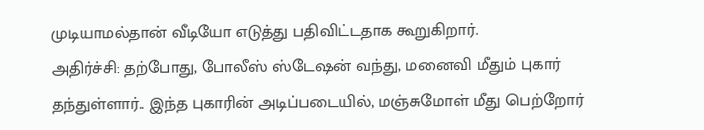முடியாமல்தான் வீடியோ எடுத்து பதிவிட்டதாக கூறுகிறார்.
அதிர்ச்சி: தற்போது, போலீஸ் ஸ்டேஷன் வந்து, மனைவி மீதும் புகார் தந்துள்ளார்.. இந்த புகாரின் அடிப்படையில், மஞ்சுமோள் மீது பெற்றோர்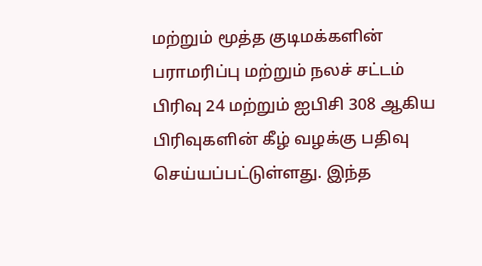மற்றும் மூத்த குடிமக்களின் பராமரிப்பு மற்றும் நலச் சட்டம் பிரிவு 24 மற்றும் ஐபிசி 308 ஆகிய பிரிவுகளின் கீழ் வழக்கு பதிவு செய்யப்பட்டுள்ளது. இந்த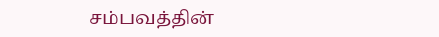சம்பவத்தின்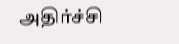அதிர்ச்சி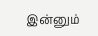இன்னும்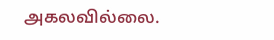அகலவில்லை.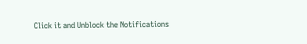Click it and Unblock the Notifications